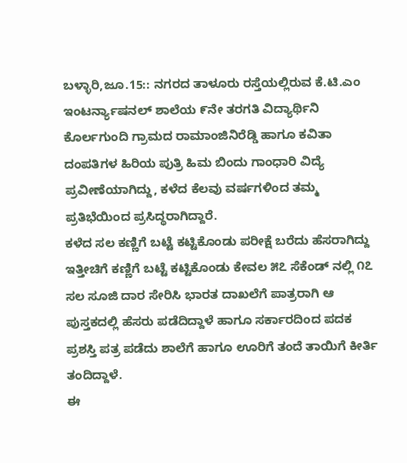ಬಳ್ಳಾರಿ,ಜೂ.15:: ನಗರದ ತಾಳೂರು ರಸ್ತೆಯಲ್ಲಿರುವ ಕೆ.ಟಿ.ಎಂ ಇಂಟರ್ನ್ಯಾಷನಲ್ ಶಾಲೆಯ ೯ನೇ ತರಗತಿ ವಿದ್ಯಾರ್ಥಿನಿ ಕೊರ್ಲಗುಂದಿ ಗ್ರಾಮದ ರಾಮಾಂಜಿನಿರೆಡ್ಡಿ ಹಾಗೂ ಕವಿತಾ ದಂಪತಿಗಳ ಹಿರಿಯ ಪುತ್ರಿ ಹಿಮ ಬಿಂದು ಗಾಂಧಾರಿ ವಿದ್ಯೆ ಪ್ರವೀಣೆಯಾಗಿದ್ದು, ಕಳೆದ ಕೆಲವು ವರ್ಷಗಳಿಂದ ತಮ್ಮ ಪ್ರತಿಭೆಯಿಂದ ಪ್ರಸಿದ್ಧರಾಗಿದ್ದಾರೆ.
ಕಳೆದ ಸಲ ಕಣ್ಣಿಗೆ ಬಟ್ಟೆ ಕಟ್ಟಿಕೊಂಡು ಪರೀಕ್ಷೆ ಬರೆದು ಹೆಸರಾಗಿದ್ದು ಇತ್ತೀಚಿಗೆ ಕಣ್ಣಿಗೆ ಬಟ್ಟೆ ಕಟ್ಟಿಕೊಂಡು ಕೇವಲ ೫೭ ಸೆಕೆಂಡ್ ನಲ್ಲಿ ೧೭ ಸಲ ಸೂಜಿ ದಾರ ಸೇರಿಸಿ ಭಾರತ ದಾಖಲೆಗೆ ಪಾತ್ರರಾಗಿ ಆ ಪುಸ್ತಕದಲ್ಲಿ ಹೆಸರು ಪಡೆದಿದ್ದಾಳೆ ಹಾಗೂ ಸರ್ಕಾರದಿಂದ ಪದಕ ಪ್ರಶಸ್ತಿ ಪತ್ರ ಪಡೆದು ಶಾಲೆಗೆ ಹಾಗೂ ಊರಿಗೆ ತಂದೆ ತಾಯಿಗೆ ಕೀರ್ತಿ ತಂದಿದ್ದಾಳೆ.
ಈ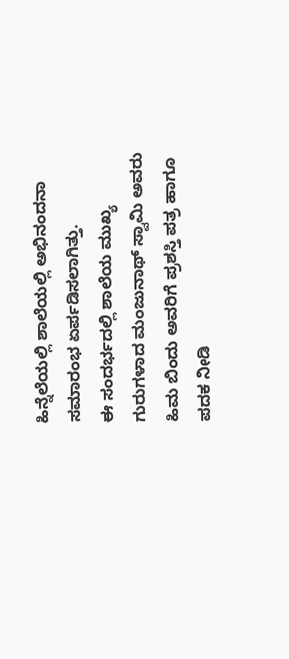ಹಿನ್ನೆಲೆಯಲ್ಲಿ ಶಾಲೆಯಲ್ಲಿ ಅಭಿನಂದನಾ ಸಮಾರಂಭ ಏರ್ಪಡಿಸಲಾಗಿತ್ತು.
ಈ ಸಂದರ್ಭದಲ್ಲಿ ಶಾಲೆಯ ಮುಖ್ಯ ಗುರುಗಳಾದ ಮಂಜುನಾಥ್ ಸ್ವಾಮಿ ಅವರು ಹಿಮ ಬಿಂದು ಅವರಿಗೆ ಪ್ರಶಸ್ತಿ ಪತ್ರ ಹಾಗೂ ಪದಕ ನೀಡಿ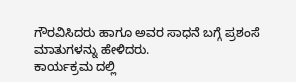ಗೌರವಿಸಿದರು ಹಾಗೂ ಅವರ ಸಾಧನೆ ಬಗ್ಗೆ ಪ್ರಶಂಸೆ ಮಾತುಗಳನ್ನು ಹೇಳಿದರು.
ಕಾರ್ಯಕ್ರಮ ದಲ್ಲಿ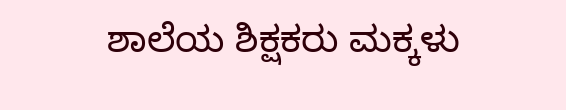ಶಾಲೆಯ ಶಿಕ್ಷಕರು ಮಕ್ಕಳು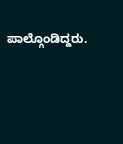ಪಾಲ್ಗೊಂಡಿದ್ದರು.